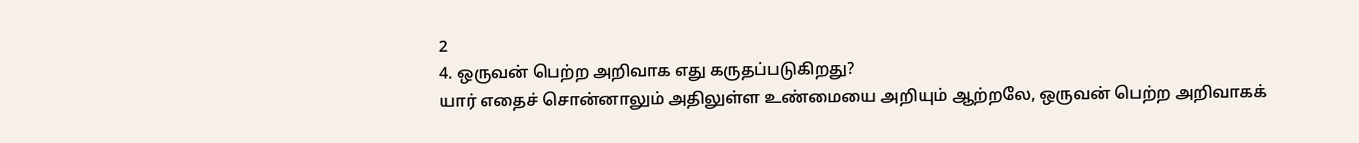2
4. ஒருவன் பெற்ற அறிவாக எது கருதப்படுகிறது?
யார் எதைச் சொன்னாலும் அதிலுள்ள உண்மையை அறியும் ஆற்றலே, ஒருவன் பெற்ற அறிவாகக்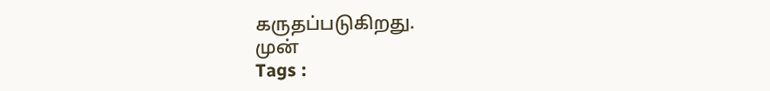கருதப்படுகிறது.
முன்
Tags :